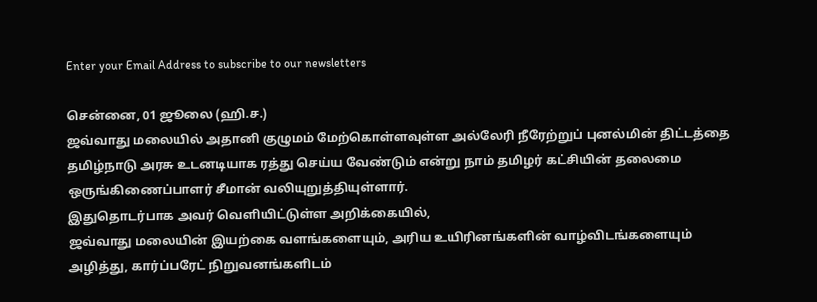Enter your Email Address to subscribe to our newsletters

சென்னை, 01 ஜூலை (ஹி.ச.)
ஜவ்வாது மலையில் அதானி குழுமம் மேற்கொள்ளவுள்ள அல்லேரி நீரேற்றுப் புனல்மின் திட்டத்தை தமிழ்நாடு அரசு உடனடியாக ரத்து செய்ய வேண்டும் என்று நாம் தமிழர் கட்சியின் தலைமை ஒருங்கிணைப்பாளர் சீமான் வலியுறுத்தியுள்ளார்.
இதுதொடர்பாக அவர் வெளியிட்டுள்ள அறிக்கையில்,
ஜவ்வாது மலையின் இயற்கை வளங்களையும், அரிய உயிரினங்களின் வாழ்விடங்களையும் அழித்து, கார்ப்பரேட் நிறுவனங்களிடம்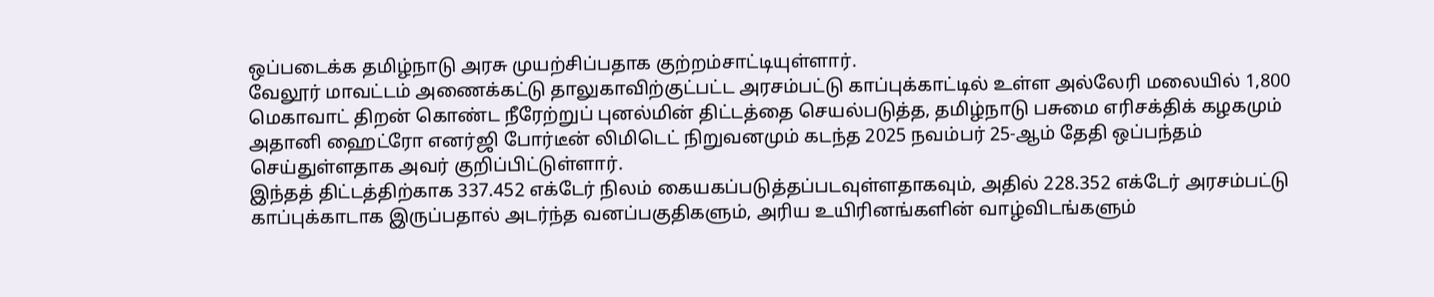ஒப்படைக்க தமிழ்நாடு அரசு முயற்சிப்பதாக குற்றம்சாட்டியுள்ளார்.
வேலூர் மாவட்டம் அணைக்கட்டு தாலுகாவிற்குட்பட்ட அரசம்பட்டு காப்புக்காட்டில் உள்ள அல்லேரி மலையில் 1,800 மெகாவாட் திறன் கொண்ட நீரேற்றுப் புனல்மின் திட்டத்தை செயல்படுத்த, தமிழ்நாடு பசுமை எரிசக்திக் கழகமும் அதானி ஹைட்ரோ எனர்ஜி போர்டீன் லிமிடெட் நிறுவனமும் கடந்த 2025 நவம்பர் 25-ஆம் தேதி ஒப்பந்தம் செய்துள்ளதாக அவர் குறிப்பிட்டுள்ளார்.
இந்தத் திட்டத்திற்காக 337.452 எக்டேர் நிலம் கையகப்படுத்தப்படவுள்ளதாகவும், அதில் 228.352 எக்டேர் அரசம்பட்டு காப்புக்காடாக இருப்பதால் அடர்ந்த வனப்பகுதிகளும், அரிய உயிரினங்களின் வாழ்விடங்களும்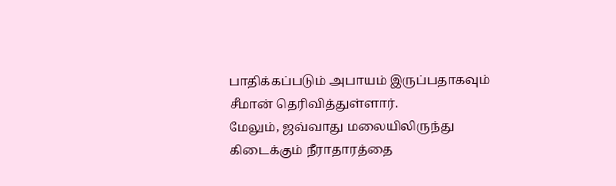பாதிக்கப்படும் அபாயம் இருப்பதாகவும் சீமான் தெரிவித்துள்ளார்.
மேலும், ஜவ்வாது மலையிலிருந்து கிடைக்கும் நீராதாரத்தை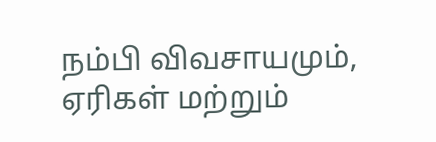நம்பி விவசாயமும், ஏரிகள் மற்றும்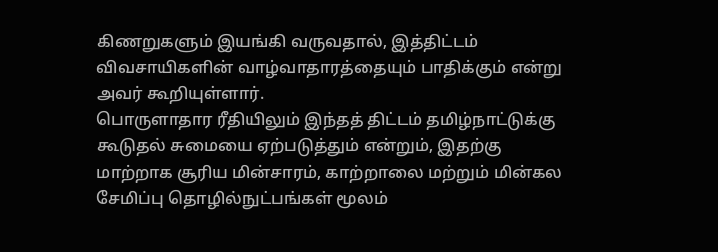கிணறுகளும் இயங்கி வருவதால், இத்திட்டம் விவசாயிகளின் வாழ்வாதாரத்தையும் பாதிக்கும் என்று அவர் கூறியுள்ளார்.
பொருளாதார ரீதியிலும் இந்தத் திட்டம் தமிழ்நாட்டுக்கு கூடுதல் சுமையை ஏற்படுத்தும் என்றும், இதற்கு மாற்றாக சூரிய மின்சாரம், காற்றாலை மற்றும் மின்கல சேமிப்பு தொழில்நுட்பங்கள் மூலம்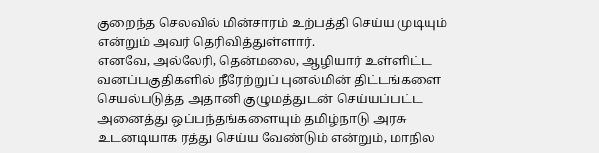குறைந்த செலவில் மின்சாரம் உற்பத்தி செய்ய முடியும் என்றும் அவர் தெரிவித்துள்ளார்.
எனவே, அல்லேரி, தென்மலை, ஆழியார் உள்ளிட்ட வனப்பகுதிகளில் நீரேற்றுப் புனல்மின் திட்டங்களை செயல்படுத்த அதானி குழுமத்துடன் செய்யப்பட்ட அனைத்து ஒப்பந்தங்களையும் தமிழ்நாடு அரசு உடனடியாக ரத்து செய்ய வேண்டும் என்றும், மாநில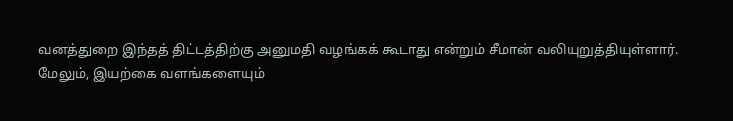வனத்துறை இந்தத் திட்டத்திற்கு அனுமதி வழங்கக் கூடாது என்றும் சீமான் வலியுறுத்தியுள்ளார்.
மேலும், இயற்கை வளங்களையும்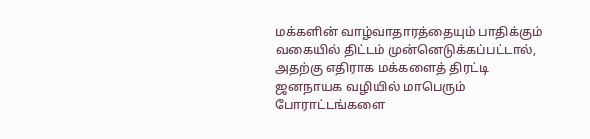மக்களின் வாழ்வாதாரத்தையும் பாதிக்கும் வகையில் திட்டம் முன்னெடுக்கப்பட்டால், அதற்கு எதிராக மக்களைத் திரட்டி ஜனநாயக வழியில் மாபெரும் போராட்டங்களை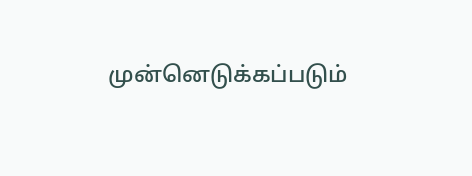முன்னெடுக்கப்படும்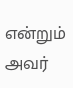என்றும் அவர்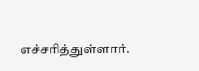எச்சரித்துள்ளார்.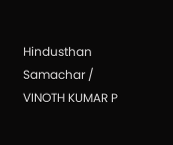Hindusthan Samachar / VINOTH KUMAR P